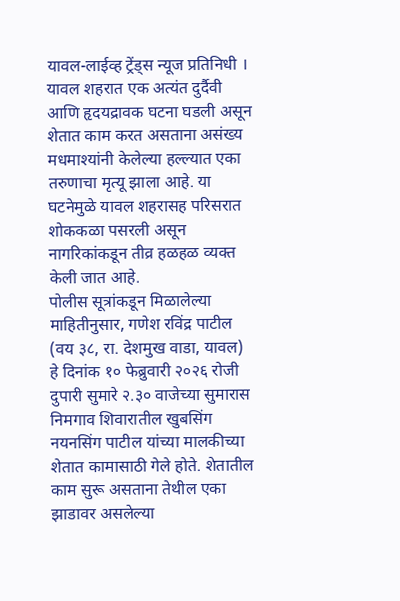यावल-लाईव्ह ट्रेंड्स न्यूज प्रतिनिधी । यावल शहरात एक अत्यंत दुर्दैवी आणि हृदयद्रावक घटना घडली असून शेतात काम करत असताना असंख्य मधमाश्यांनी केलेल्या हल्ल्यात एका तरुणाचा मृत्यू झाला आहे. या घटनेमुळे यावल शहरासह परिसरात शोककळा पसरली असून नागरिकांकडून तीव्र हळहळ व्यक्त केली जात आहे.
पोलीस सूत्रांकडून मिळालेल्या माहितीनुसार, गणेश रविंद्र पाटील (वय ३८, रा. देशमुख वाडा, यावल) हे दिनांक १० फेब्रुवारी २०२६ रोजी दुपारी सुमारे २.३० वाजेच्या सुमारास निमगाव शिवारातील खुबसिंग नयनसिंग पाटील यांच्या मालकीच्या शेतात कामासाठी गेले होते. शेतातील काम सुरू असताना तेथील एका झाडावर असलेल्या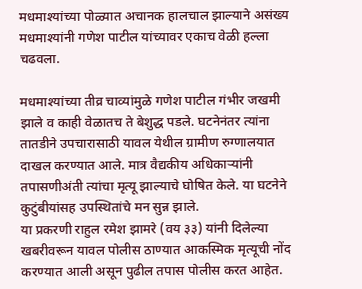मधमाश्यांच्या पोळ्यात अचानक हालचाल झाल्याने असंख्य मधमाश्यांनी गणेश पाटील यांच्यावर एकाच वेळी हल्ला चढवला.

मधमाश्यांच्या तीव्र चाव्यांमुळे गणेश पाटील गंभीर जखमी झाले व काही वेळातच ते बेशुद्ध पडले. घटनेनंतर त्यांना तातडीने उपचारासाठी यावल येथील ग्रामीण रुग्णालयात दाखल करण्यात आले. मात्र वैद्यकीय अधिकाऱ्यांनी तपासणीअंती त्यांचा मृत्यू झाल्याचे घोषित केले. या घटनेने कुटुंबीयांसह उपस्थितांचे मन सुन्न झाले.
या प्रकरणी राहुल रमेश झामरे (वय ३३) यांनी दिलेल्या खबरीवरून यावल पोलीस ठाण्यात आकस्मिक मृत्यूची नोंद करण्यात आली असून पुढील तपास पोलीस करत आहेत.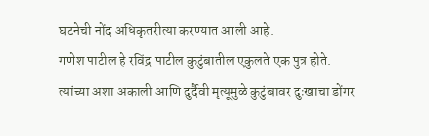घटनेची नोंद अधिकृतरीत्या करण्यात आली आहे.
गणेश पाटील हे रविंद्र पाटील कुटुंबातील एकुलते एक पुत्र होते. त्यांच्या अशा अकाली आणि दुर्दैवी मृत्यूमुळे कुटुंबावर दुःखाचा डोंगर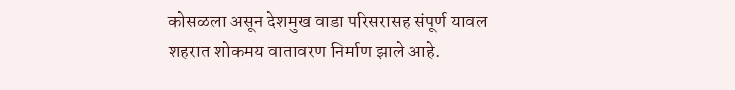कोसळला असून देशमुख वाडा परिसरासह संपूर्ण यावल शहरात शोकमय वातावरण निर्माण झाले आहे.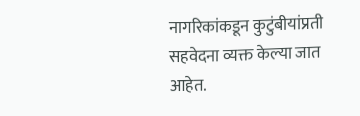नागरिकांकडून कुटुंबीयांप्रती सहवेदना व्यक्त केल्या जात आहेत.